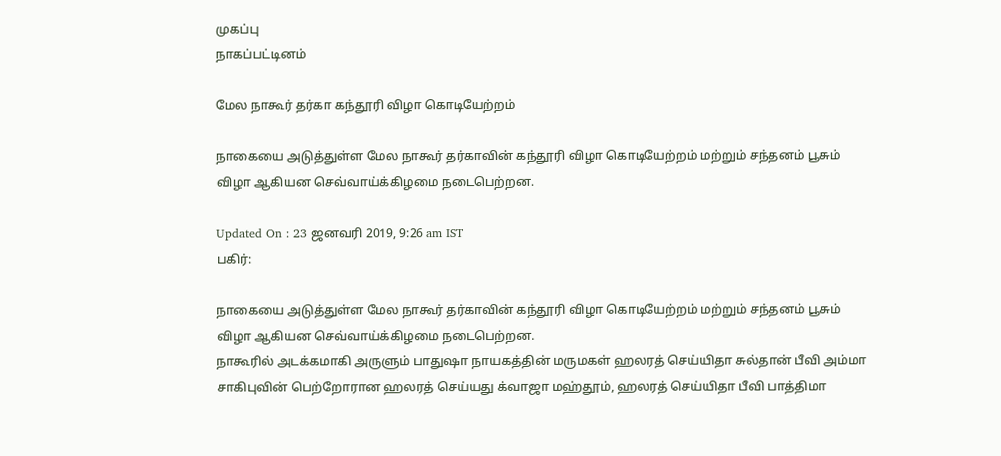முகப்பு
நாகப்பட்டினம்

மேல நாகூர் தர்கா கந்தூரி விழா கொடியேற்றம்

நாகையை அடுத்துள்ள மேல நாகூர் தர்காவின் கந்தூரி விழா கொடியேற்றம் மற்றும் சந்தனம் பூசும் விழா ஆகியன செவ்வாய்க்கிழமை நடைபெற்றன.

Updated On : 23 ஜனவரி 2019, 9:26 am IST
பகிர்:

நாகையை அடுத்துள்ள மேல நாகூர் தர்காவின் கந்தூரி விழா கொடியேற்றம் மற்றும் சந்தனம் பூசும் விழா ஆகியன செவ்வாய்க்கிழமை நடைபெற்றன.
நாகூரில் அடக்கமாகி அருளும் பாதுஷா நாயகத்தின் மருமகள் ஹலரத் செய்யிதா சுல்தான் பீவி அம்மா சாகிபுவின் பெற்றோரான ஹலரத் செய்யது க்வாஜா மஹ்தூம், ஹலரத் செய்யிதா பீவி பாத்திமா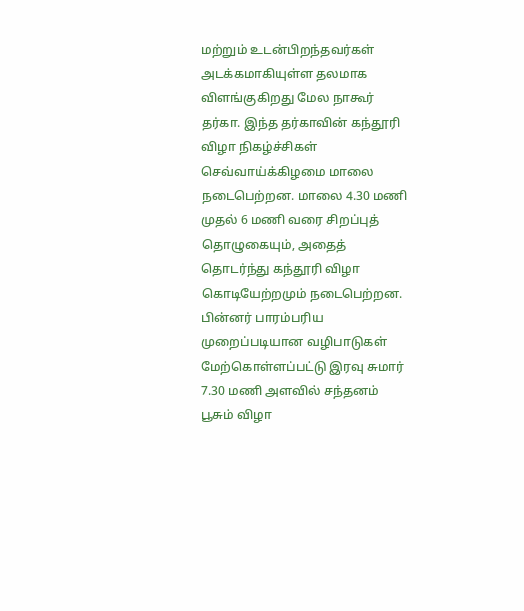மற்றும் உடன்பிறந்தவர்கள் அடக்கமாகியுள்ள தலமாக விளங்குகிறது மேல நாகூர் தர்கா. இந்த தர்காவின் கந்தூரி விழா நிகழ்ச்சிகள் செவ்வாய்க்கிழமை மாலை நடைபெற்றன. மாலை 4.30 மணி முதல் 6 மணி வரை சிறப்புத் தொழுகையும், அதைத் தொடர்ந்து கந்தூரி விழா கொடியேற்றமும் நடைபெற்றன. பின்னர் பாரம்பரிய முறைப்படியான வழிபாடுகள் மேற்கொள்ளப்பட்டு இரவு சுமார் 7.30 மணி அளவில் சந்தனம் பூசும் விழா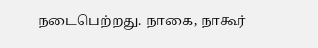நடைபெற்றது. நாகை, நாகூர்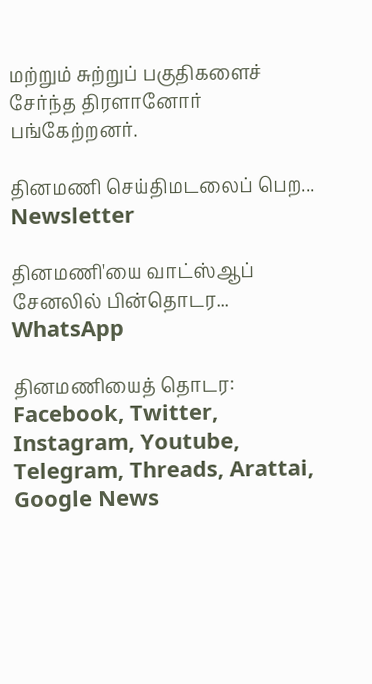மற்றும் சுற்றுப் பகுதிகளைச் சேர்ந்த திரளானோர் பங்கேற்றனர்.

தினமணி செய்திமடலைப் பெற... Newsletter

தினமணி'யை வாட்ஸ்ஆப் சேனலில் பின்தொடர... WhatsApp

தினமணியைத் தொடர: Facebook, Twitter, Instagram, Youtube, Telegram, Threads, Arattai, Google News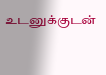உடனுக்குடன்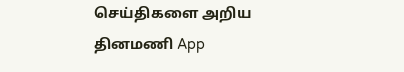செய்திகளை அறிய தினமணி App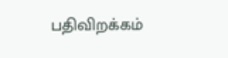பதிவிறக்கம்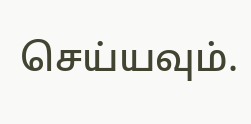செய்யவும்.